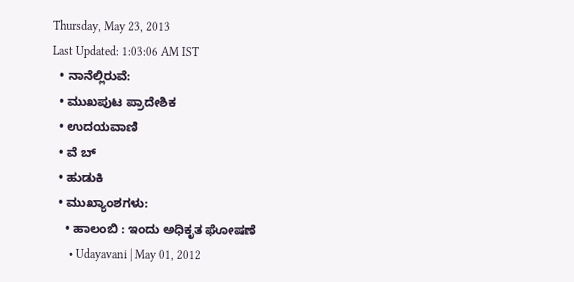Thursday, May 23, 2013
Last Updated: 1:03:06 AM IST
  • ನಾನೆಲ್ಲಿರುವೆ:
  • ಮುಖಪುಟ ಪ್ರಾದೇಶಿಕ
  • ಉದಯವಾಣಿ
  • ವೆ ಬ್
  • ಹುಡುಕಿ
  • ಮುಖ್ಯಾಂಶಗಳು:
    • ಹಾಲಂಬಿ : ಇಂದು ಅಧಿಕೃತ ಘೋಷಣೆ
      • Udayavani | May 01, 2012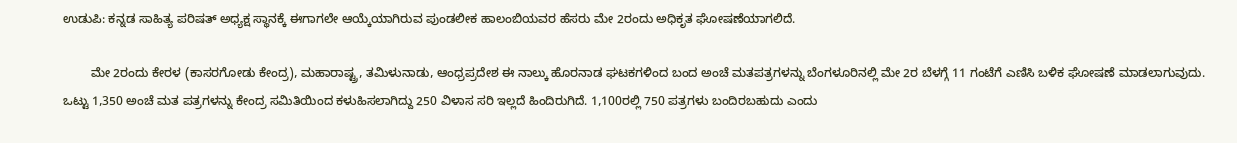ಉಡುಪಿ: ಕನ್ನಡ ಸಾಹಿತ್ಯ ಪರಿಷತ್‌ ಅಧ್ಯಕ್ಷ ಸ್ಥಾನಕ್ಕೆ ಈಗಾಗಲೇ ಆಯ್ಕೆಯಾಗಿರುವ ಪುಂಡಲೀಕ ಹಾಲಂಬಿಯವರ ಹೆಸರು ಮೇ 2ರಂದು ಅಧಿಕೃತ ಘೋಷಣೆಯಾಗಲಿದೆ.

        ಮೇ 2ರಂದು ಕೇರಳ (ಕಾಸರಗೋಡು ಕೇಂದ್ರ), ಮಹಾರಾಷ್ಟ್ರ, ತಮಿಳುನಾಡು, ಆಂಧ್ರಪ್ರದೇಶ ಈ ನಾಲ್ಕು ಹೊರನಾಡ ಘಟಕಗಳಿಂದ ಬಂದ ಅಂಚೆ ಮತಪತ್ರಗಳನ್ನು ಬೆಂಗಳೂರಿನಲ್ಲಿ ಮೇ 2ರ ಬೆಳಗ್ಗೆ 11 ಗಂಟೆಗೆ ಎಣಿಸಿ ಬಳಿಕ ಘೋಷಣೆ ಮಾಡಲಾಗುವುದು. ಒಟ್ಟು 1,350 ಅಂಚೆ ಮತ ಪತ್ರಗಳನ್ನು ಕೇಂದ್ರ ಸಮಿತಿಯಿಂದ ಕಳುಹಿಸಲಾಗಿದ್ದು 250 ವಿಳಾಸ ಸರಿ ಇಲ್ಲದೆ ಹಿಂದಿರುಗಿದೆ. 1,100ರಲ್ಲಿ 750 ಪತ್ರಗಳು ಬಂದಿರಬಹುದು ಎಂದು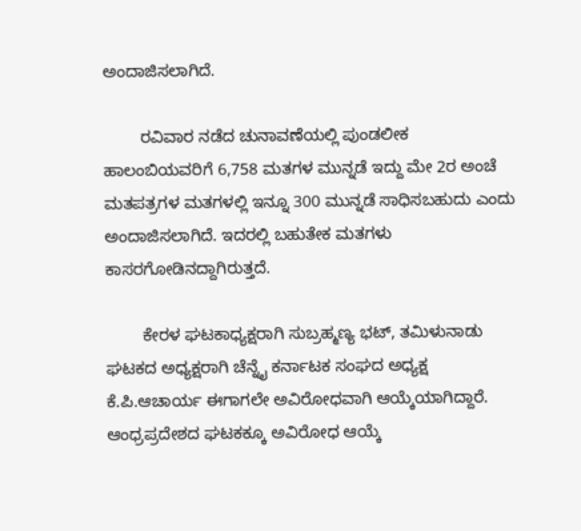ಅಂದಾಜಿಸಲಾಗಿದೆ.

        ರವಿವಾರ ನಡೆದ ಚುನಾವಣೆಯಲ್ಲಿ ಪುಂಡಲೀಕ ಹಾಲಂಬಿಯವರಿಗೆ 6,758 ಮತಗಳ ಮುನ್ನಡೆ ಇದ್ದು ಮೇ 2ರ ಅಂಚೆ ಮತಪತ್ರಗಳ ಮತಗಳಲ್ಲಿ ಇನ್ನೂ 300 ಮುನ್ನಡೆ ಸಾಧಿಸಬಹುದು ಎಂದು ಅಂದಾಜಿಸಲಾಗಿದೆ. ಇದರಲ್ಲಿ ಬಹುತೇಕ ಮತಗಳು ಕಾಸರಗೋಡಿನದ್ದಾಗಿರುತ್ತದೆ.

        ಕೇರಳ ಘಟಕಾಧ್ಯಕ್ಷರಾಗಿ ಸುಬ್ರಹ್ಮಣ್ಯ ಭಟ್‌, ತಮಿಳುನಾಡು ಘಟಕದ ಅಧ್ಯಕ್ಷರಾಗಿ ಚೆನ್ನೈ ಕರ್ನಾಟಕ ಸಂಘದ ಅಧ್ಯಕ್ಷ ಕೆ.ಪಿ.ಆಚಾರ್ಯ ಈಗಾಗಲೇ ಅವಿರೋಧವಾಗಿ ಆಯ್ಕೆಯಾಗಿದ್ದಾರೆ. ಆಂಧ್ರಪ್ರದೇಶದ ಘಟಕಕ್ಕೂ ಅವಿರೋಧ ಆಯ್ಕೆ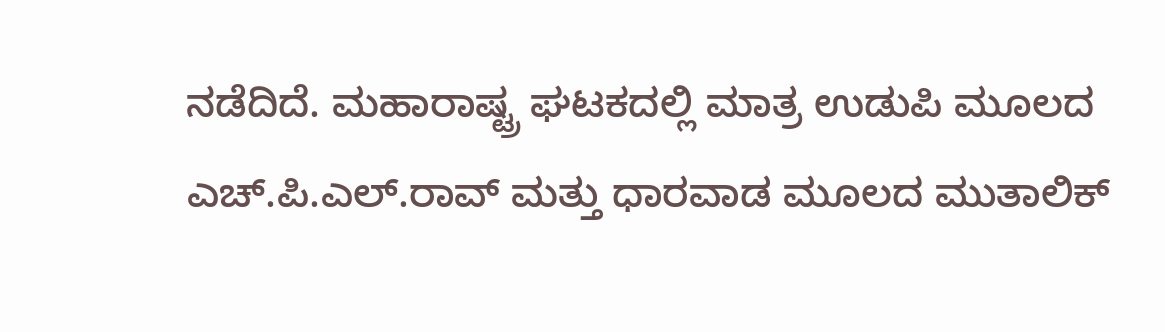ನಡೆದಿದೆ. ಮಹಾರಾಷ್ಟ್ರ ಘಟಕದಲ್ಲಿ ಮಾತ್ರ ಉಡುಪಿ ಮೂಲದ ಎಚ್‌.ಪಿ.ಎಲ್‌.ರಾವ್‌ ಮತ್ತು ಧಾರವಾಡ ಮೂಲದ ಮುತಾಲಿಕ್‌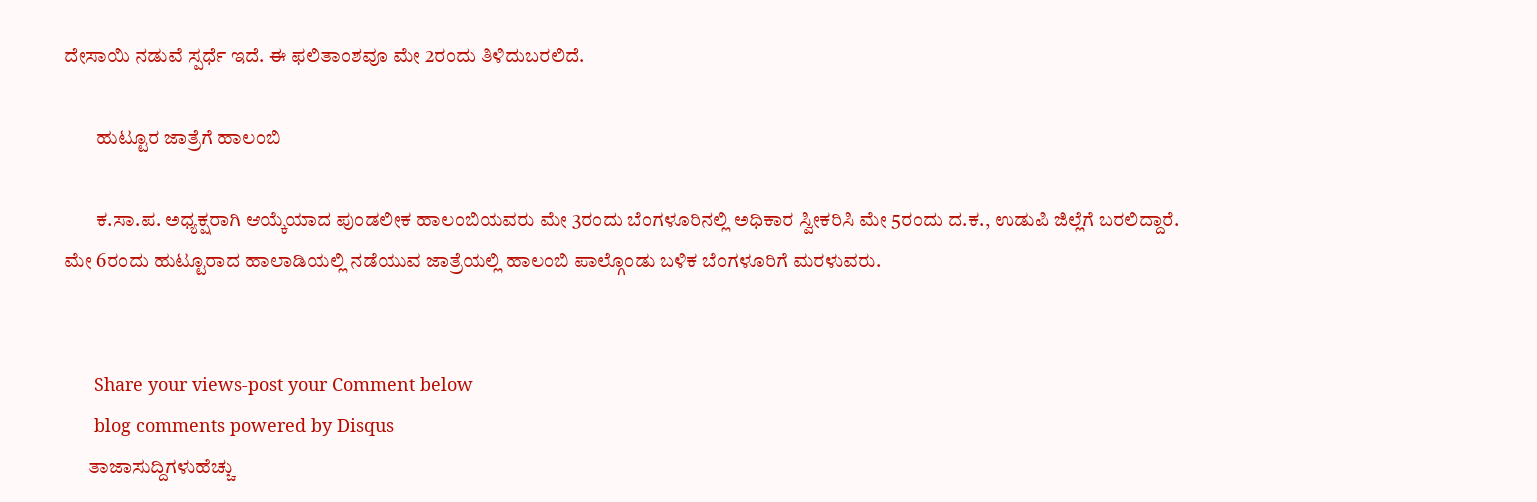ದೇಸಾಯಿ ನಡುವೆ ಸ್ಪರ್ಧೆ ಇದೆ. ಈ ಫ‌ಲಿತಾಂಶವೂ ಮೇ 2ರಂದು ತಿಳಿದುಬರಲಿದೆ.

        ಹುಟ್ಟೂರ ಜಾತ್ರೆಗೆ ಹಾಲಂಬಿ

        ಕ.ಸಾ.ಪ. ಅಧ್ಯಕ್ಷರಾಗಿ ಆಯ್ಕೆಯಾದ ಪುಂಡಲೀಕ ಹಾಲಂಬಿಯವರು ಮೇ 3ರಂದು ಬೆಂಗಳೂರಿನಲ್ಲಿ ಅಧಿಕಾರ ಸ್ವೀಕರಿಸಿ ಮೇ 5ರಂದು ದ.ಕ., ಉಡುಪಿ ಜಿಲ್ಲೆಗೆ ಬರಲಿದ್ದಾರೆ. ಮೇ 6ರಂದು ಹುಟ್ಟೂರಾದ ಹಾಲಾಡಿಯಲ್ಲಿ ನಡೆಯುವ ಜಾತ್ರೆಯಲ್ಲಿ ಹಾಲಂಬಿ ಪಾಲ್ಗೊಂಡು ಬಳಿಕ ಬೆಂಗಳೂರಿಗೆ ಮರಳುವರು.


      Share your views-post your Comment below
      blog comments powered by Disqus
      ತಾಜಾಸುದ್ದಿಗಳುಹೆಚ್ಚು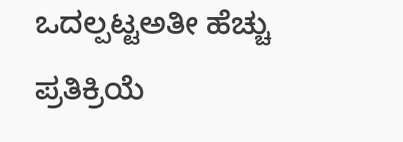ಒದಲ್ಪಟ್ಟಅತೀ ಹೆಚ್ಚು ಪ್ರತಿಕ್ರಿಯೆ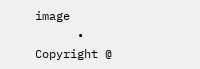image
      • Copyright @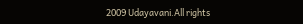2009 Udayavani.All rights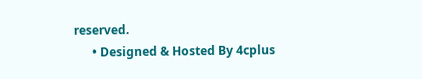reserved.
      • Designed & Hosted By 4cplus